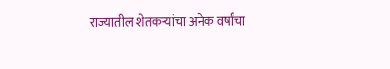राज्यातील शेतकऱ्यांचा अनेक वर्षांचा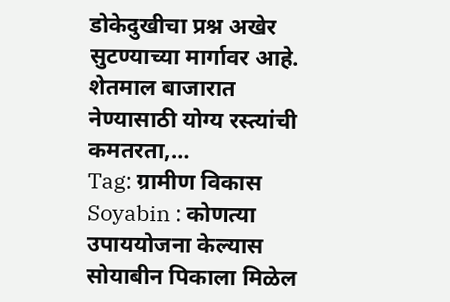डोकेदुखीचा प्रश्न अखेर सुटण्याच्या मार्गावर आहे. शेतमाल बाजारात नेण्यासाठी योग्य रस्त्यांची कमतरता,…
Tag: ग्रामीण विकास
Soyabin : कोणत्या उपाययोजना केल्यास सोयाबीन पिकाला मिळेल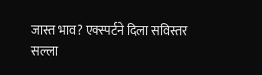जास्त भाव? एक्स्पर्टने दिला सविस्तर सल्ला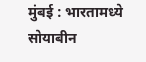मुंबई : भारतामध्ये सोयाबीन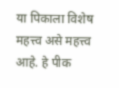या पिकाला विशेष महत्त्व असे महत्त्व आहे. हे पीक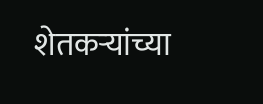शेतकऱ्यांच्या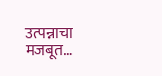उत्पन्नाचा मजबूत…